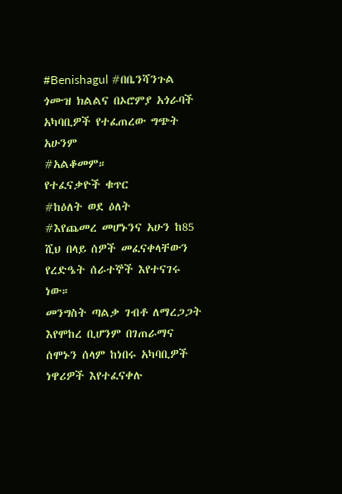#Benishagul #በቤንሻንጉል ጎሙዝ ክልልና በኦሮምያ አጎራባች አካባቢዎች የተፈጠረው ግጭት አሁንም
#አልቆመም።
የተፈናቃዮች ቁጥር
#ከዕለት ወደ ዕለት
#እየጨመረ መሆኑንና አሁን ከ85 ሺህ በላይ ሰዎች መፈናቀላቸውን የረድዔት ሰራተኞች እየተናገሩ ነው።
መንግስት ጣልቃ ገብቶ ለማረጋጋት እየሞከረ ቢሆንም በገጠራማና ሰሞኑን ሰላም ከነበሩ አካባቢዎች ነዋሪዎች እየተፈናቀሉ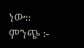ነው።
ምንጭ ፦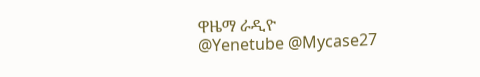ዋዜማ ራዲዮ
@Yenetube @Mycase27